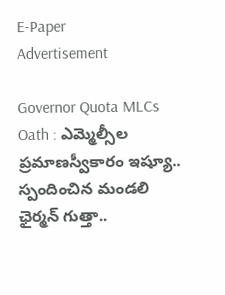E-Paper
Advertisement

Governor Quota MLCs Oath : ఎమ్మెల్సీల ప్రమాణస్వీకారం ఇష్యూ.. స్పందించిన మండలి ఛైర్మన్ గుత్తా..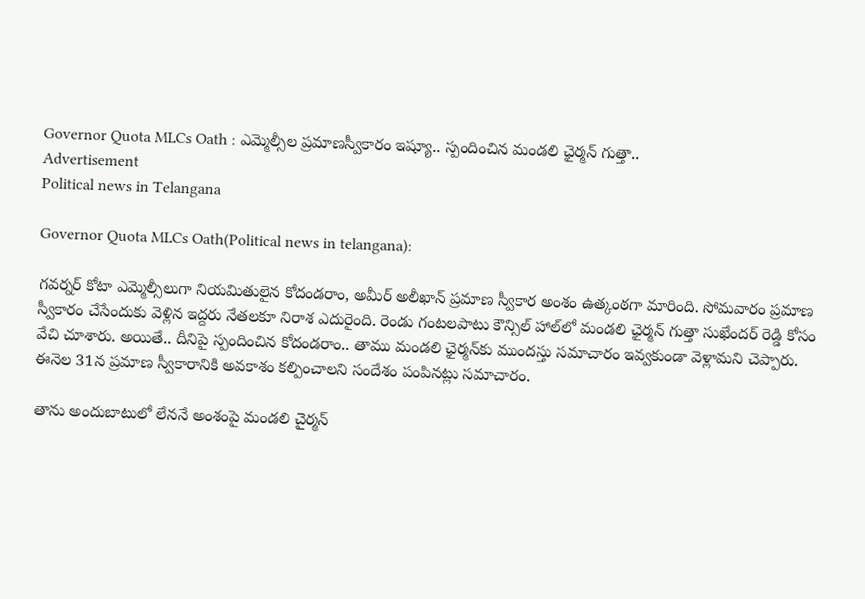Governor Quota MLCs Oath : ఎమ్మెల్సీల ప్రమాణస్వీకారం ఇష్యూ.. స్పందించిన మండలి ఛైర్మన్ గుత్తా..
Advertisement
Political news in Telangana

Governor Quota MLCs Oath(Political news in telangana):

గవర్నర్ కోటా ఎమ్మెల్సీలుగా నియమితులైన కోదండరాం, అమీర్ అలీఖాన్ ప్రమాణ స్వీకార అంశం ఉత్కంఠగా మారింది. సోమవారం ప్రమాణ స్వీకారం చేసేందుకు వెళ్లిన ఇద్దరు నేతలకూ నిరాశ ఎదురైంది. రెండు గంటలపాటు కౌన్సిల్ హాల్‌లో మండలి ఛైర్మన్ గుత్తా సుఖేందర్ రెడ్డి కోసం వేచి చూశారు. అయితే.. దీనిపై స్పందించిన కోదండరాం.. తాము మండలి ఛైర్మన్‌కు ముందస్తు సమాచారం ఇవ్వకుండా వెళ్లామని చెప్పారు. ఈనెల 31న ప్రమాణ స్వీకారానికి అవకాశం కల్పించాలని సందేశం పంపినట్లు సమాచారం.

తాను అందుబాటులో లేననే అంశంపై మండలి చైర్మన్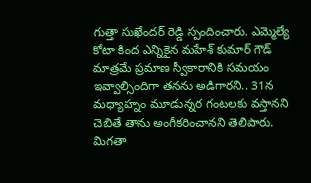గుత్తా సుఖేందర్ రెడ్డి స్పందించారు. ఎమ్మెల్యే కోటా కింద ఎన్నికైన మహేశ్ కుమార్ గౌడ్ మాత్రమే ప్రమాణ స్వీకారానికి సమయం ఇవ్వాల్సిందిగా తనను అడిగారని.. 31న మధ్యాహ్నం మూడున్నర గంటలకు వస్తానని చెబితే తాను అంగీకరించానని తెలిపారు. మిగతా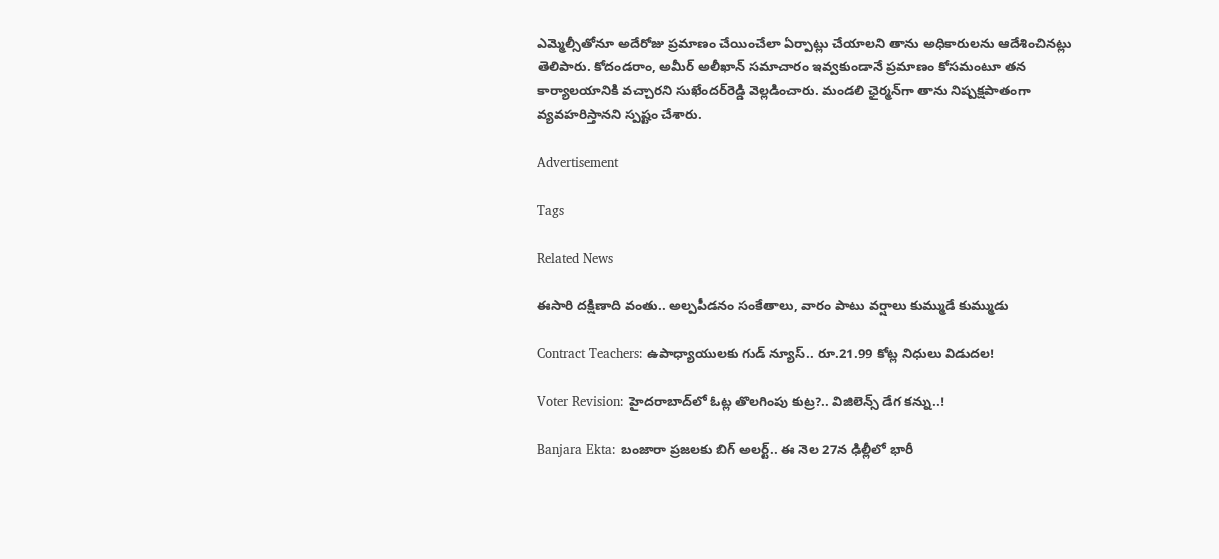ఎమ్మెల్సీతోనూ అదేరోజు ప్రమాణం చేయించేలా ఏర్పాట్లు చేయాలని తాను అధికారులను ఆదేశించినట్లు తెలిపారు. కోదండరాం, అమీర్ అలీఖాన్ సమాచారం ఇవ్వకుండానే ప్రమాణం కోసమంటూ తన కార్యాలయానికి వచ్చారని సుఖేందర్‌రెడ్డి వెల్లడించారు. మండలి ఛైర్మన్‌గా తాను నిష్పక్షపాతంగా వ్యవహరిస్తానని స్పష్టం చేశారు.

Advertisement

Tags

Related News

ఈసారి దక్షిణాది వంతు.. అల్పపీడనం సంకేతాలు, వారం పాటు వర్షాలు కుమ్ముడే కుమ్ముడు

Contract Teachers: ఉపాధ్యాయులకు గుడ్ న్యూస్.. రూ.21.99 కోట్ల నిధులు విడుదల!

Voter Revision: హైదరాబాద్‌లో ఓట్ల తొలగింపు కుట్ర?.. విజిలెన్స్ డేగ కన్ను..!

Banjara Ekta: బంజారా ప్రజలకు బిగ్ అలర్ట్.. ఈ నెల 27న ఢిల్లీలో భారీ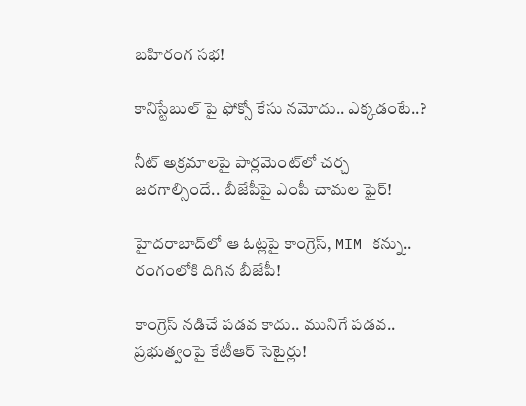బహిరంగ సభ!

కానిస్టేబుల్ పై ఫోక్సో కేసు నమోదు.. ఎక్కడంటే..?

నీట్ అక్రమాలపై పార్లమెంట్‌లో చర్చ జరగాల్సిందే.. బీజేపీపై ఎంపీ చామల ఫైర్!

హైదరాబాద్‌లో ఆ ఓట్లపై కాంగ్రెస్, MIM కన్ను.. రంగంలోకి దిగిన బీజేపీ!

కాంగ్రెస్ నడిచే పడవ కాదు.. మునిగే పడవ.. ప్రభుత్వంపై కేటీఆర్ సెటైర్లు!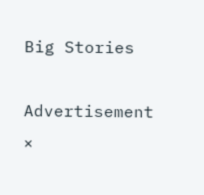Big Stories

Advertisement
×